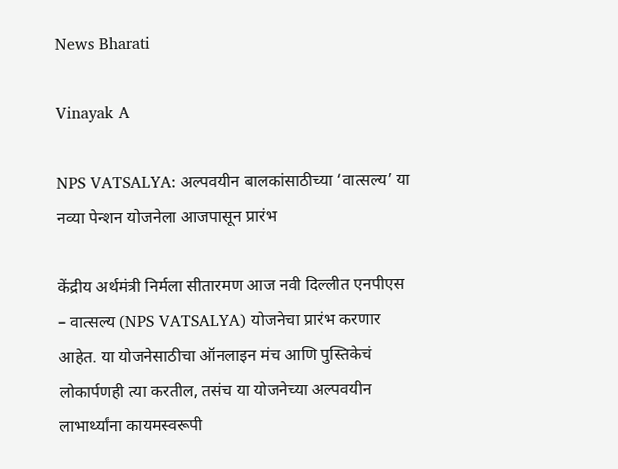News Bharati

Vinayak A

NPS VATSALYA: अल्पवयीन बालकांसाठीच्या ‘वात्सल्य’ या नव्या पेन्शन योजनेला आजपासून प्रारंभ

केंद्रीय अर्थमंत्री निर्मला सीतारमण आज नवी दिल्लीत एनपीएस – वात्सल्य (NPS VATSALYA) योजनेचा प्रारंभ करणार आहेत. या योजनेसाठीचा ऑनलाइन मंच आणि पुस्तिकेचं लोकार्पणही त्या करतील, तसंच या योजनेच्या अल्पवयीन लाभार्थ्यांना कायमस्वरूपी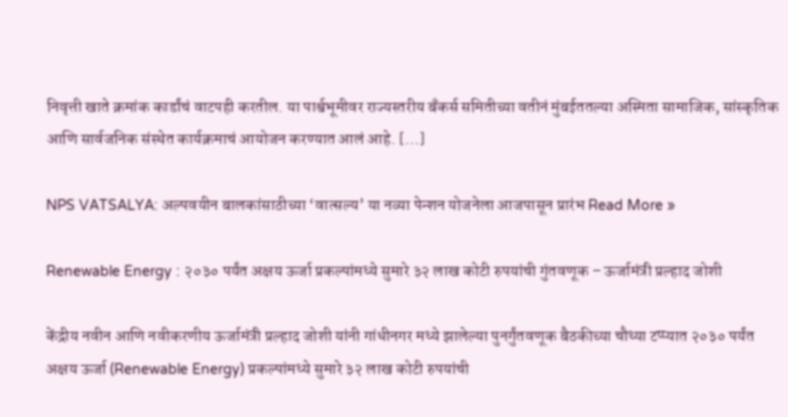निवृत्ती खाते क्रमांक कार्डांचं वाटपही करतील. या पार्श्वभूमीवर राज्यस्तरीय बँकर्स समितीच्या वतीनं मुंबईततल्या अस्मिता सामाजिक, सांस्कृतिक आणि सार्वजनिक संस्थेत कार्यक्रमाचं आयोजन करण्यात आलं आहे. […]

NPS VATSALYA: अल्पवयीन बालकांसाठीच्या ‘वात्सल्य’ या नव्या पेन्शन योजनेला आजपासून प्रारंभ Read More »

Renewable Energy : २०३० पर्यंत अक्षय ऊर्जा प्रकल्पांमध्ये सुमारे ३२ लाख कोटी रुपयांची गुंतवणूक – ऊर्जामंत्री प्रल्हाद जोशी

केंद्रीय नवीन आणि नवीकरणीय ऊर्जामंत्री प्रल्हाद जोशी यांनी गांधीनगर मध्ये झालेल्या पुनर्गुंतवणूक बैठकीच्या चौथ्या टप्प्यात २०३० पर्यंत अक्षय ऊर्जा (Renewable Energy) प्रकल्पांमध्ये सुमारे ३२ लाख कोटी रुपयांची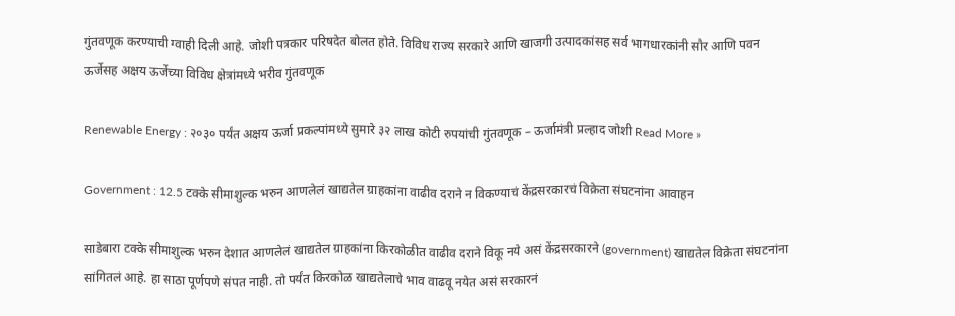गुंतवणूक करण्याची ग्वाही दिली आहे. जोशी पत्रकार परिषदेत बोलत होते. विविध राज्य सरकारे आणि खाजगी उत्पादकांसह सर्व भागधारकांनी सौर आणि पवन ऊर्जेसह अक्षय ऊर्जेच्या विविध क्षेत्रांमध्ये भरीव गुंतवणूक

Renewable Energy : २०३० पर्यंत अक्षय ऊर्जा प्रकल्पांमध्ये सुमारे ३२ लाख कोटी रुपयांची गुंतवणूक – ऊर्जामंत्री प्रल्हाद जोशी Read More »

Government : 12.5 टक्के सीमाशुल्क भरुन आणलेलं खाद्यतेल ग्राहकांना वाढीव दराने न विकण्याचं केंद्रसरकारचं विक्रेता संघटनांना आवाहन

साडेबारा टक्के सीमाशुल्क भरुन देशात आणलेलं खाद्यतेल ग्राहकांना किरकोळीत वाढीव दराने विकू नये असं केंद्रसरकारने (government) खाद्यतेल विक्रेता संघटनांना सांगितलं आहे. हा साठा पूर्णपणे संपत नाही. तो पर्यंत किरकोळ खाद्यतेलाचे भाव वाढवू नयेत असं सरकारनं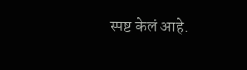स्पष्ट केलं आहे.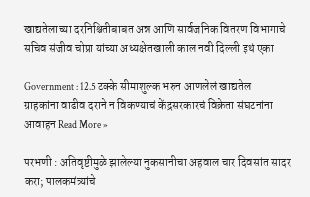खाद्यतेलाच्या दरनिश्चितीबाबत अन्न आणि सार्वजनिक वितरण विभागाचे सचिव संजीव चोप्रा यांच्या अध्यक्षेतखाली काल नवी दिल्ली इथं एका

Government : 12.5 टक्के सीमाशुल्क भरुन आणलेलं खाद्यतेल ग्राहकांना वाढीव दराने न विकण्याचं केंद्रसरकारचं विक्रेता संघटनांना आवाहन Read More »

परभणी : अतिवृष्टीमुळे झालेल्या नुकसानीचा अहवाल चार दिवसांत सादर करा; पालकमंत्र्यांचे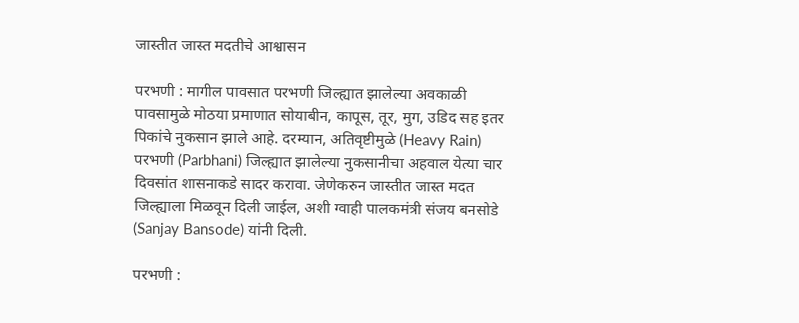जास्तीत जास्त मदतीचे आश्वासन

परभणी : मागील पावसात परभणी जिल्ह्यात झालेल्या अवकाळी पावसामुळे मोठया प्रमाणात सोयाबीन, कापूस, तूर, मुग, उडिद सह इतर पिकांचे नुकसान झाले आहे. दरम्यान, अतिवृष्टीमुळे (Heavy Rain) परभणी (Parbhani) जिल्ह्यात झालेल्या नुकसानीचा अहवाल येत्या चार दिवसांत शासनाकडे सादर करावा. जेणेकरुन जास्तीत जास्त मदत जिल्ह्याला मिळवून दिली जाईल, अशी ग्वाही पालकमंत्री संजय बनसोडे (Sanjay Bansode) यांनी दिली.

परभणी :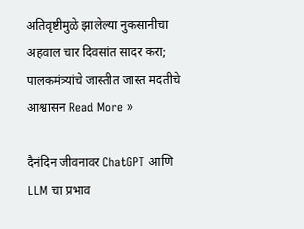अतिवृष्टीमुळे झालेल्या नुकसानीचा अहवाल चार दिवसांत सादर करा; पालकमंत्र्यांचे जास्तीत जास्त मदतीचे आश्वासन Read More »

दैनंदिन जीवनावर ChatGPT आणि LLM चा प्रभाव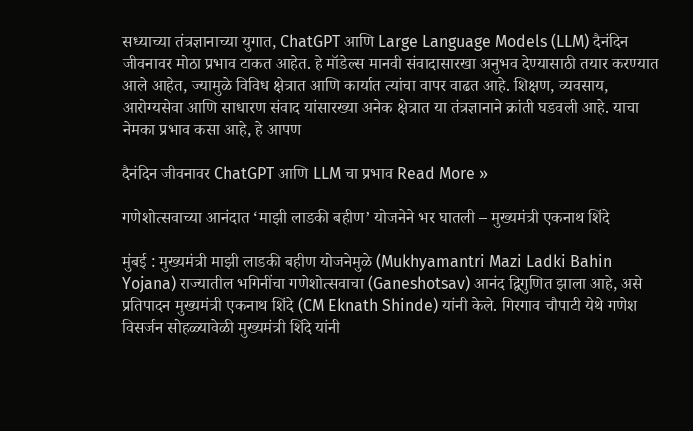सध्याच्या तंत्रज्ञानाच्या युगात, ChatGPT आणि Large Language Models (LLM) दैनंदिन जीवनावर मोठा प्रभाव टाकत आहेत. हे मॉडेल्स मानवी संवादासारखा अनुभव देण्यासाठी तयार करण्यात आले आहेत, ज्यामुळे विविध क्षेत्रात आणि कार्यात त्यांचा वापर वाढत आहे. शिक्षण, व्यवसाय, आरोग्यसेवा आणि साधारण संवाद यांसारख्या अनेक क्षेत्रात या तंत्रज्ञानाने क्रांती घडवली आहे. याचा नेमका प्रभाव कसा आहे, हे आपण

दैनंदिन जीवनावर ChatGPT आणि LLM चा प्रभाव Read More »

गणेशोत्सवाच्या आनंदात ‘माझी लाडकी बहीण’ योजनेने भर घातली – मुख्यमंत्री एकनाथ शिंदे

मुंबई : मुख्यमंत्री माझी लाडकी बहीण योजनेमुळे (Mukhyamantri Mazi Ladki Bahin Yojana) राज्यातील भगिनींचा गणेशोत्सवाचा (Ganeshotsav) आनंद द्विगुणित झाला आहे, असे प्रतिपादन मुख्यमंत्री एकनाथ शिंदे (CM Eknath Shinde) यांनी केले. गिरगाव चौपाटी येथे गणेश विसर्जन सोहळ्यावेळी मुख्यमंत्री शिंदे यांनी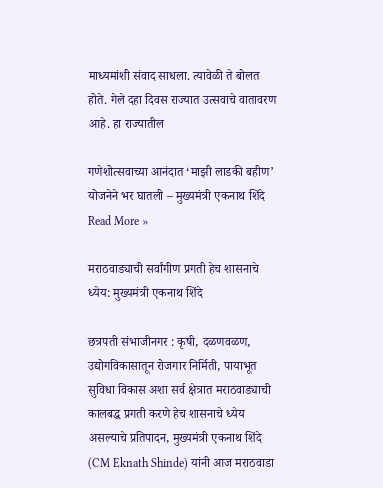माध्यमांशी संवाद साधला. त्यावेळी ते बोलत होते. गेले दहा दिवस राज्यात उत्सवाचे वातावरण आहे. हा राज्यातील

गणेशोत्सवाच्या आनंदात ‘माझी लाडकी बहीण’ योजनेने भर घातली – मुख्यमंत्री एकनाथ शिंदे Read More »

मराठवाड्याची सर्वांगीण प्रगती हेच शासनाचे ध्येय: मुख्यमंत्री एकनाथ शिंदे

छत्रपती संभाजीनगर : कृषी, दळणवळण, उद्योगविकासातून रोजगार निर्मिती, पायाभूत सुविधा विकास अशा सर्व क्षेत्रात मराठवाड्याची कालबद्ध प्रगती करणे हेच शासनाचे ध्येय असल्याचे प्रतिपादन, मुख्यमंत्री एकनाथ शिंदे (CM Eknath Shinde) यांनी आज मराठवाडा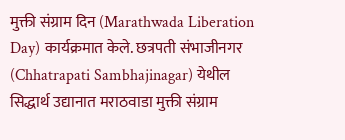मुक्ती संग्राम दिन (Marathwada Liberation Day) कार्यक्रमात केले. छत्रपती संभाजीनगर (Chhatrapati Sambhajinagar) येथील सिद्धार्थ उद्यानात मराठवाडा मुक्ती संग्राम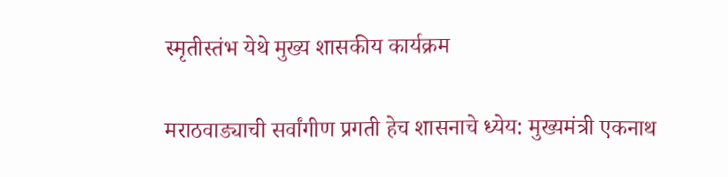स्मृतीस्तंभ येथे मुख्य शासकीय कार्यक्रम

मराठवाड्याची सर्वांगीण प्रगती हेच शासनाचे ध्येय: मुख्यमंत्री एकनाथ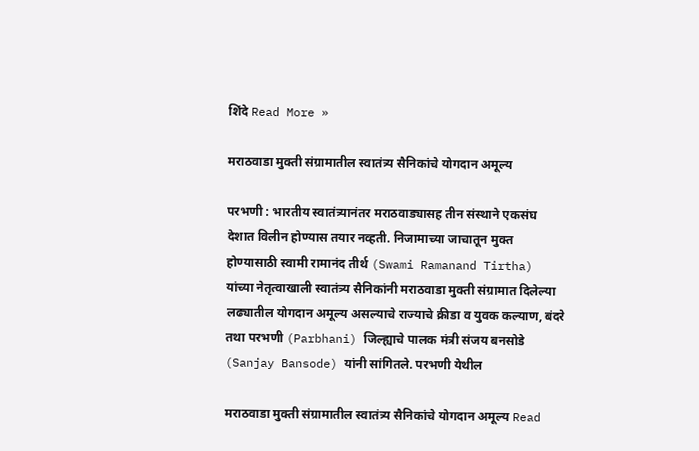शिंदे Read More »

मराठवाडा मुक्ती संग्रामातील स्वातंत्र्य सैनिकांचे योगदान अमूल्य

परभणी : भारतीय स्वातंत्र्यानंतर मराठवाड्यासह तीन संस्थाने एकसंघ देशात विलीन होण्यास तयार नव्हती. निजामाच्या जाचातून मुक्त होण्यासाठी स्वामी रामानंद तीर्थ (Swami Ramanand Tirtha) यांच्या नेतृत्वाखाली स्वातंत्र्य सैनिकांनी मराठवाडा मुक्ती संग्रामात दिलेल्या लढ्यातील योगदान अमूल्य असल्याचे राज्याचे क्रीडा व युवक कल्याण, बंदरे तथा परभणी (Parbhani) जिल्ह्याचे पालक मंत्री संजय बनसोडे (Sanjay Bansode) यांनी सांगितले. परभणी येथील

मराठवाडा मुक्ती संग्रामातील स्वातंत्र्य सैनिकांचे योगदान अमूल्य Read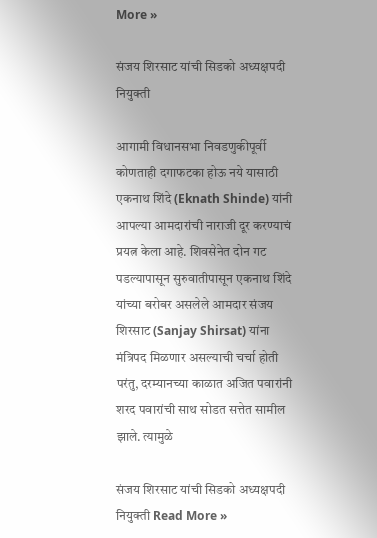More »

संजय शिरसाट यांची सिडको अध्यक्षपदी नियुक्ती

आगामी विधानसभा निवडणुकीपूर्वी कोणताही दगाफटका होऊ नये यासाठी एकनाथ शिंदे (Eknath Shinde) यांनी आपल्या आमदारांची नाराजी दूर करण्याचं प्रयत्न केला आहे. शिवसेनेत दोन गट पडल्यापासून सुरुवातीपासून एकनाथ शिंदे यांच्या बरोबर असलेले आमदार संजय शिरसाट (Sanjay Shirsat) यांना मंत्रिपद मिळणार असल्याची चर्चा होती परंतु, दरम्यानच्या काळात अजित पवारांनी शरद पवारांची साथ सोडत सत्तेत सामील झाले. त्यामुळे

संजय शिरसाट यांची सिडको अध्यक्षपदी नियुक्ती Read More »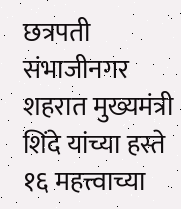छत्रपती संभाजीनगर शहरात मुख्यमंत्री शिंदे यांच्या हस्ते १६ महत्त्वाच्या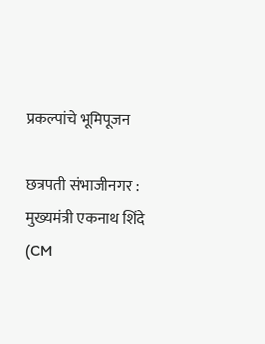प्रकल्पांचे भूमिपूजन

छत्रपती संभाजीनगर : मुख्यमंत्री एकनाथ शिंदे (CM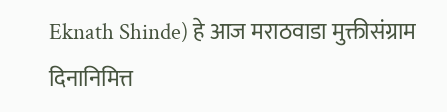Eknath Shinde) हे आज मराठवाडा मुक्तीसंग्राम दिनानिमित्त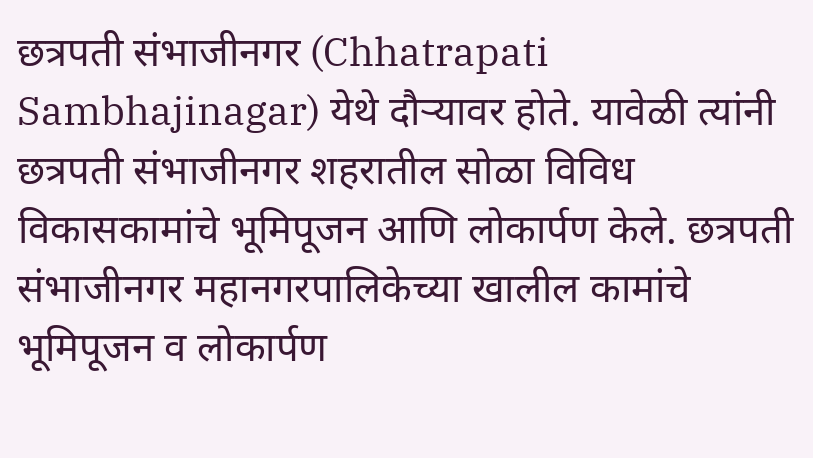छत्रपती संभाजीनगर (Chhatrapati Sambhajinagar) येथे दौऱ्यावर होते. यावेळी त्यांनी छत्रपती संभाजीनगर शहरातील सोळा विविध विकासकामांचे भूमिपूजन आणि लोकार्पण केले. छत्रपती संभाजीनगर महानगरपालिकेच्या खालील कामांचे भूमिपूजन व लोकार्पण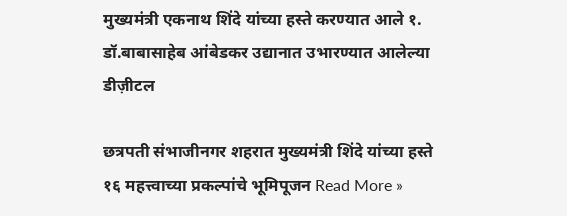मुख्यमंत्री एकनाथ शिंदे यांच्या हस्ते करण्यात आले १. डॉ.बाबासाहेब आंबेडकर उद्यानात उभारण्यात आलेल्या डीज़ीटल

छत्रपती संभाजीनगर शहरात मुख्यमंत्री शिंदे यांच्या हस्ते १६ महत्त्वाच्या प्रकल्पांचे भूमिपूजन Read More »